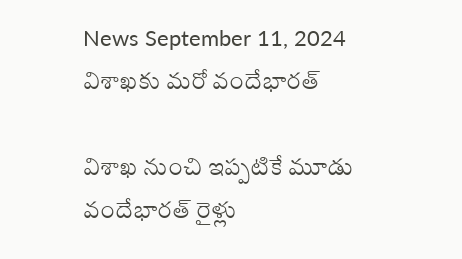News September 11, 2024
విశాఖకు మరో వందేభారత్

విశాఖ నుంచి ఇప్పటికే మూడు వందేభారత్ రైళ్లు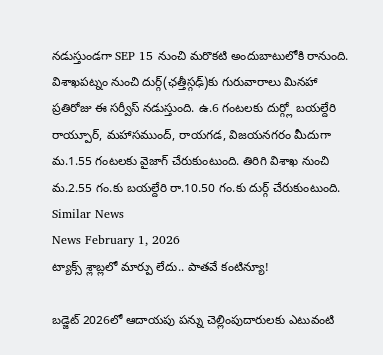నడుస్తుండగా SEP 15 నుంచి మరొకటి అందుబాటులోకి రానుంది. విశాఖపట్నం నుంచి దుర్గ్(ఛత్తీస్గఢ్)కు గురువారాలు మినహా ప్రతిరోజు ఈ సర్వీస్ నడుస్తుంది. ఉ.6 గంటలకు దుర్గ్లో బయల్దేరి రాయ్పూర్, మహాసముంద్, రాయగడ, విజయనగరం మీదుగా మ.1.55 గంటలకు వైజాగ్ చేరుకుంటుంది. తిరిగి విశాఖ నుంచి మ.2.55 గం.కు బయల్దేరి రా.10.50 గం.కు దుర్గ్ చేరుకుంటుంది.
Similar News
News February 1, 2026
ట్యాక్స్ శ్లాబ్లలో మార్పు లేదు.. పాతవే కంటిన్యూ!

బడ్జెట్ 2026లో ఆదాయపు పన్ను చెల్లింపుదారులకు ఎటువంటి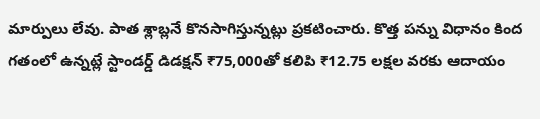మార్పులు లేవు. పాత శ్లాబ్లనే కొనసాగిస్తున్నట్లు ప్రకటించారు. కొత్త పన్ను విధానం కింద గతంలో ఉన్నట్లే స్టాండర్డ్ డిడక్షన్ ₹75,000తో కలిపి ₹12.75 లక్షల వరకు ఆదాయం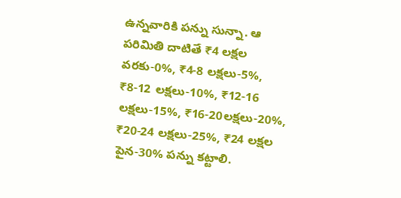ఉన్నవారికి పన్ను సున్నా. ఆ పరిమితి దాటితే ₹4 లక్షల వరకు-0%, ₹4-8 లక్షలు-5%, ₹8-12 లక్షలు-10%, ₹12-16 లక్షలు-15%, ₹16-20లక్షలు-20%, ₹20-24 లక్షలు-25%, ₹24 లక్షల పైన-30% పన్ను కట్టాలి.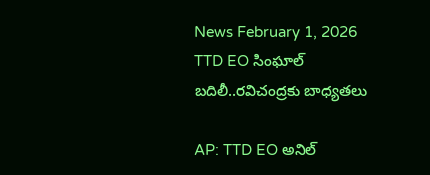News February 1, 2026
TTD EO సింఘాల్ బదిలీ..రవిచంద్రకు బాధ్యతలు

AP: TTD EO అనిల్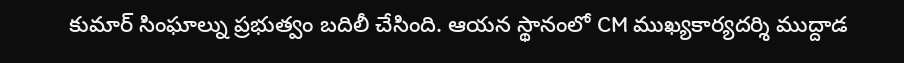కుమార్ సింఘాల్ను ప్రభుత్వం బదిలీ చేసింది. ఆయన స్థానంలో CM ముఖ్యకార్యదర్శి ముద్దాడ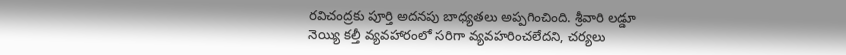రవిచంద్రకు పూర్తి అదనపు బాధ్యతలు అప్పగించింది. శ్రీవారి లడ్డూ నెయ్యి కల్తీ వ్యవహారంలో సరిగా వ్యవహరించలేదని, చర్యలు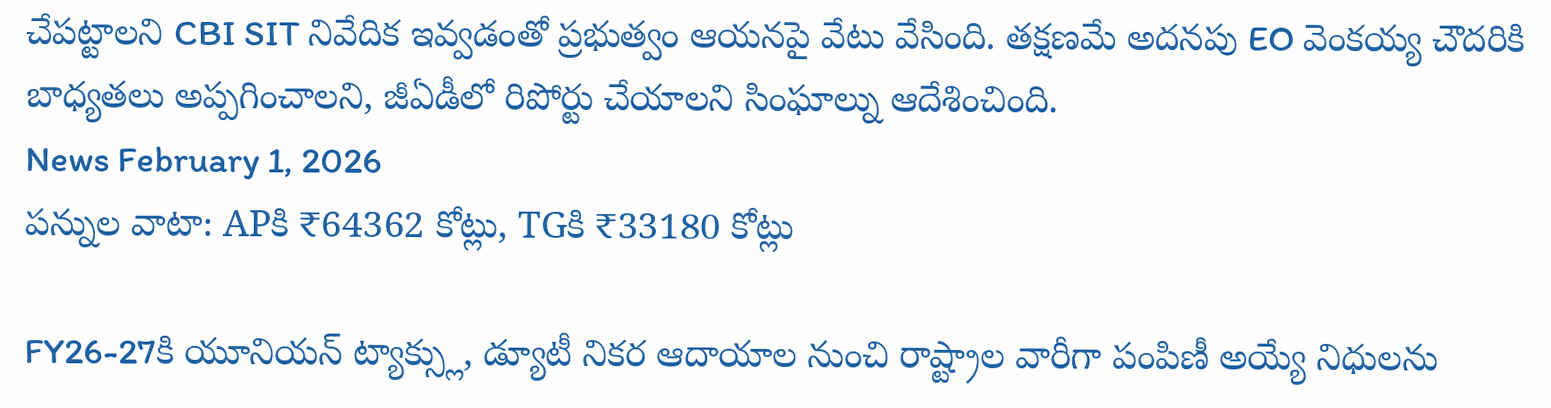చేపట్టాలని CBI SIT నివేదిక ఇవ్వడంతో ప్రభుత్వం ఆయనపై వేటు వేసింది. తక్షణమే అదనపు EO వెంకయ్య చౌదరికి బాధ్యతలు అప్పగించాలని, జీఏడీలో రిపోర్టు చేయాలని సింఘాల్ను ఆదేశించింది.
News February 1, 2026
పన్నుల వాటా: APకి ₹64362 కోట్లు, TGకి ₹33180 కోట్లు

FY26-27కి యూనియన్ ట్యాక్స్లు, డ్యూటీ నికర ఆదాయాల నుంచి రాష్ట్రాల వారీగా పంపిణీ అయ్యే నిధులను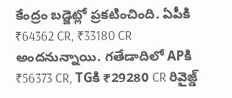కేంద్రం బడ్జెట్లో ప్రకటించింది. ఏపీకి ₹64362 CR, ₹33180 CR అందనున్నాయి. గతేడాదిలో APకి ₹56373 CR, TGకి ₹29280 CR రివైజ్డ్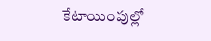కేటాయింపుల్లో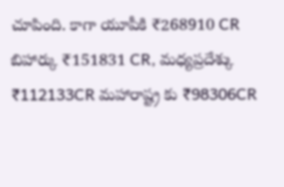చూపింది. కాగా యూపీకి ₹268910 CR బిహార్కు ₹151831 CR, మధ్యప్రదేశ్కు ₹112133CR మహారాష్ట్ర కు ₹98306CR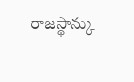రాజస్థాన్కు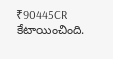₹90445CR కేటాయించింది.